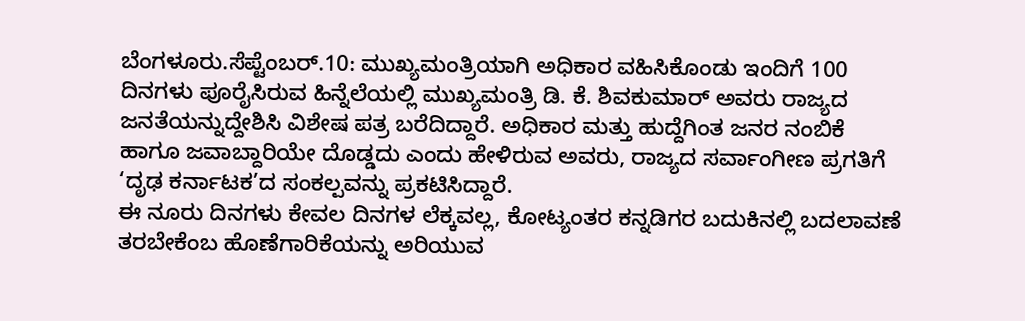ಬೆಂಗಳೂರು.ಸೆಪ್ಟೆಂಬರ್.10: ಮುಖ್ಯಮಂತ್ರಿಯಾಗಿ ಅಧಿಕಾರ ವಹಿಸಿಕೊಂಡು ಇಂದಿಗೆ 100 ದಿನಗಳು ಪೂರೈಸಿರುವ ಹಿನ್ನೆಲೆಯಲ್ಲಿ ಮುಖ್ಯಮಂತ್ರಿ ಡಿ. ಕೆ. ಶಿವಕುಮಾರ್ ಅವರು ರಾಜ್ಯದ ಜನತೆಯನ್ನುದ್ದೇಶಿಸಿ ವಿಶೇಷ ಪತ್ರ ಬರೆದಿದ್ದಾರೆ. ಅಧಿಕಾರ ಮತ್ತು ಹುದ್ದೆಗಿಂತ ಜನರ ನಂಬಿಕೆ ಹಾಗೂ ಜವಾಬ್ದಾರಿಯೇ ದೊಡ್ಡದು ಎಂದು ಹೇಳಿರುವ ಅವರು, ರಾಜ್ಯದ ಸರ್ವಾಂಗೀಣ ಪ್ರಗತಿಗೆ ‘ದೃಢ ಕರ್ನಾಟಕ’ದ ಸಂಕಲ್ಪವನ್ನು ಪ್ರಕಟಿಸಿದ್ದಾರೆ.
ಈ ನೂರು ದಿನಗಳು ಕೇವಲ ದಿನಗಳ ಲೆಕ್ಕವಲ್ಲ, ಕೋಟ್ಯಂತರ ಕನ್ನಡಿಗರ ಬದುಕಿನಲ್ಲಿ ಬದಲಾವಣೆ ತರಬೇಕೆಂಬ ಹೊಣೆಗಾರಿಕೆಯನ್ನು ಅರಿಯುವ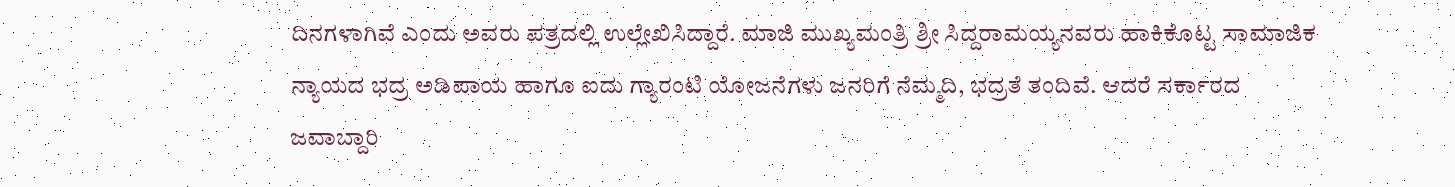ದಿನಗಳಾಗಿವೆ ಎಂದು ಅವರು ಪತ್ರದಲ್ಲಿ ಉಲ್ಲೇಖಿಸಿದ್ದಾರೆ. ಮಾಜಿ ಮುಖ್ಯಮಂತ್ರಿ ಶ್ರೀ ಸಿದ್ದರಾಮಯ್ಯನವರು ಹಾಕಿಕೊಟ್ಟ ಸಾಮಾಜಿಕ ನ್ಯಾಯದ ಭದ್ರ ಅಡಿಪಾಯ ಹಾಗೂ ಐದು ಗ್ಯಾರಂಟಿ ಯೋಜನೆಗಳು ಜನರಿಗೆ ನೆಮ್ಮದಿ, ಭದ್ರತೆ ತಂದಿವೆ. ಆದರೆ ಸರ್ಕಾರದ ಜವಾಬ್ದಾರಿ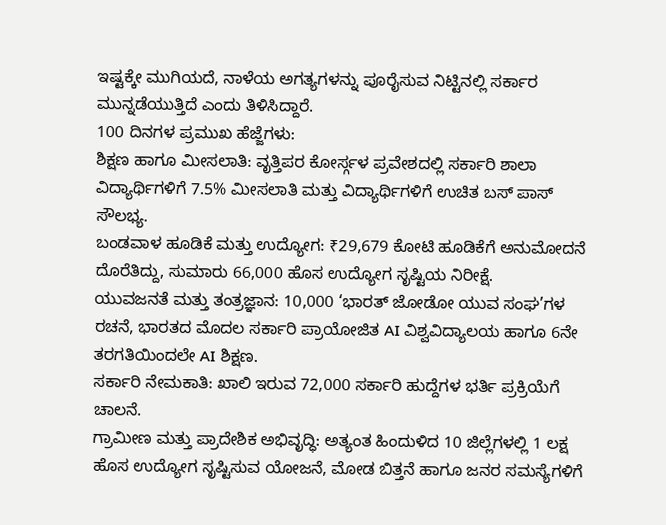ಇಷ್ಟಕ್ಕೇ ಮುಗಿಯದೆ, ನಾಳೆಯ ಅಗತ್ಯಗಳನ್ನು ಪೂರೈಸುವ ನಿಟ್ಟಿನಲ್ಲಿ ಸರ್ಕಾರ ಮುನ್ನಡೆಯುತ್ತಿದೆ ಎಂದು ತಿಳಿಸಿದ್ದಾರೆ.
100 ದಿನಗಳ ಪ್ರಮುಖ ಹೆಜ್ಜೆಗಳು:
ಶಿಕ್ಷಣ ಹಾಗೂ ಮೀಸಲಾತಿ: ವೃತ್ತಿಪರ ಕೋರ್ಸ್ಗಳ ಪ್ರವೇಶದಲ್ಲಿ ಸರ್ಕಾರಿ ಶಾಲಾ ವಿದ್ಯಾರ್ಥಿಗಳಿಗೆ 7.5% ಮೀಸಲಾತಿ ಮತ್ತು ವಿದ್ಯಾರ್ಥಿಗಳಿಗೆ ಉಚಿತ ಬಸ್ ಪಾಸ್ ಸೌಲಭ್ಯ.
ಬಂಡವಾಳ ಹೂಡಿಕೆ ಮತ್ತು ಉದ್ಯೋಗ: ₹29,679 ಕೋಟಿ ಹೂಡಿಕೆಗೆ ಅನುಮೋದನೆ ದೊರೆತಿದ್ದು, ಸುಮಾರು 66,000 ಹೊಸ ಉದ್ಯೋಗ ಸೃಷ್ಟಿಯ ನಿರೀಕ್ಷೆ.
ಯುವಜನತೆ ಮತ್ತು ತಂತ್ರಜ್ಞಾನ: 10,000 ‘ಭಾರತ್ ಜೋಡೋ ಯುವ ಸಂಘ’ಗಳ ರಚನೆ, ಭಾರತದ ಮೊದಲ ಸರ್ಕಾರಿ ಪ್ರಾಯೋಜಿತ AI ವಿಶ್ವವಿದ್ಯಾಲಯ ಹಾಗೂ 6ನೇ ತರಗತಿಯಿಂದಲೇ AI ಶಿಕ್ಷಣ.
ಸರ್ಕಾರಿ ನೇಮಕಾತಿ: ಖಾಲಿ ಇರುವ 72,000 ಸರ್ಕಾರಿ ಹುದ್ದೆಗಳ ಭರ್ತಿ ಪ್ರಕ್ರಿಯೆಗೆ ಚಾಲನೆ.
ಗ್ರಾಮೀಣ ಮತ್ತು ಪ್ರಾದೇಶಿಕ ಅಭಿವೃದ್ಧಿ: ಅತ್ಯಂತ ಹಿಂದುಳಿದ 10 ಜಿಲ್ಲೆಗಳಲ್ಲಿ 1 ಲಕ್ಷ ಹೊಸ ಉದ್ಯೋಗ ಸೃಷ್ಟಿಸುವ ಯೋಜನೆ, ಮೋಡ ಬಿತ್ತನೆ ಹಾಗೂ ಜನರ ಸಮಸ್ಯೆಗಳಿಗೆ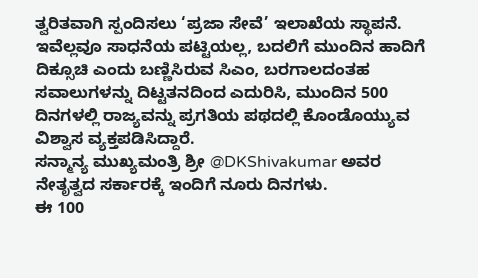ತ್ವರಿತವಾಗಿ ಸ್ಪಂದಿಸಲು ‘ಪ್ರಜಾ ಸೇವೆ’ ಇಲಾಖೆಯ ಸ್ಥಾಪನೆ.
ಇವೆಲ್ಲವೂ ಸಾಧನೆಯ ಪಟ್ಟಿಯಲ್ಲ, ಬದಲಿಗೆ ಮುಂದಿನ ಹಾದಿಗೆ ದಿಕ್ಸೂಚಿ ಎಂದು ಬಣ್ಣಿಸಿರುವ ಸಿಎಂ, ಬರಗಾಲದಂತಹ ಸವಾಲುಗಳನ್ನು ದಿಟ್ಟತನದಿಂದ ಎದುರಿಸಿ, ಮುಂದಿನ 500 ದಿನಗಳಲ್ಲಿ ರಾಜ್ಯವನ್ನು ಪ್ರಗತಿಯ ಪಥದಲ್ಲಿ ಕೊಂಡೊಯ್ಯುವ ವಿಶ್ವಾಸ ವ್ಯಕ್ತಪಡಿಸಿದ್ದಾರೆ.
ಸನ್ಮಾನ್ಯ ಮುಖ್ಯಮಂತ್ರಿ ಶ್ರೀ @DKShivakumar ಅವರ ನೇತೃತ್ವದ ಸರ್ಕಾರಕ್ಕೆ ಇಂದಿಗೆ ನೂರು ದಿನಗಳು.
ಈ 100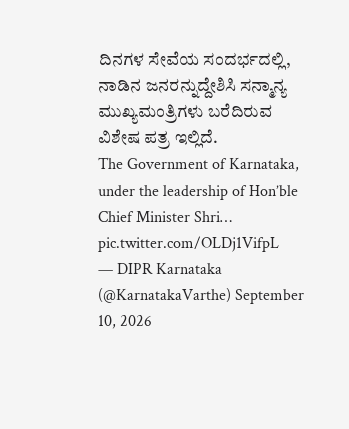ದಿನಗಳ ಸೇವೆಯ ಸಂದರ್ಭದಲ್ಲಿ, ನಾಡಿನ ಜನರನ್ನುದ್ದೇಶಿಸಿ ಸನ್ಮಾನ್ಯ ಮುಖ್ಯಮಂತ್ರಿಗಳು ಬರೆದಿರುವ ವಿಶೇಷ ಪತ್ರ ಇಲ್ಲಿದೆ.
The Government of Karnataka, under the leadership of Hon’ble Chief Minister Shri… pic.twitter.com/OLDj1VifpL
— DIPR Karnataka (@KarnatakaVarthe) September 10, 2026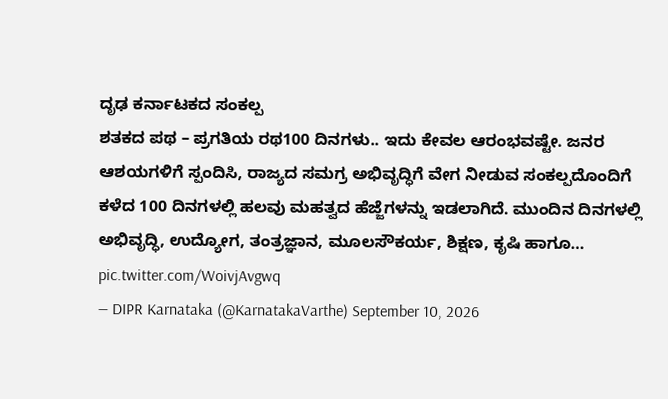ದೃಢ ಕರ್ನಾಟಕದ ಸಂಕಲ್ಪ
ಶತಕದ ಪಥ – ಪ್ರಗತಿಯ ರಥ100 ದಿನಗಳು.. ಇದು ಕೇವಲ ಆರಂಭವಷ್ಟೇ. ಜನರ ಆಶಯಗಳಿಗೆ ಸ್ಪಂದಿಸಿ, ರಾಜ್ಯದ ಸಮಗ್ರ ಅಭಿವೃದ್ಧಿಗೆ ವೇಗ ನೀಡುವ ಸಂಕಲ್ಪದೊಂದಿಗೆ ಕಳೆದ 100 ದಿನಗಳಲ್ಲಿ ಹಲವು ಮಹತ್ವದ ಹೆಜ್ಜೆಗಳನ್ನು ಇಡಲಾಗಿದೆ. ಮುಂದಿನ ದಿನಗಳಲ್ಲಿ ಅಭಿವೃದ್ಧಿ, ಉದ್ಯೋಗ, ತಂತ್ರಜ್ಞಾನ, ಮೂಲಸೌಕರ್ಯ, ಶಿಕ್ಷಣ, ಕೃಷಿ ಹಾಗೂ… pic.twitter.com/WoivjAvgwq
— DIPR Karnataka (@KarnatakaVarthe) September 10, 2026